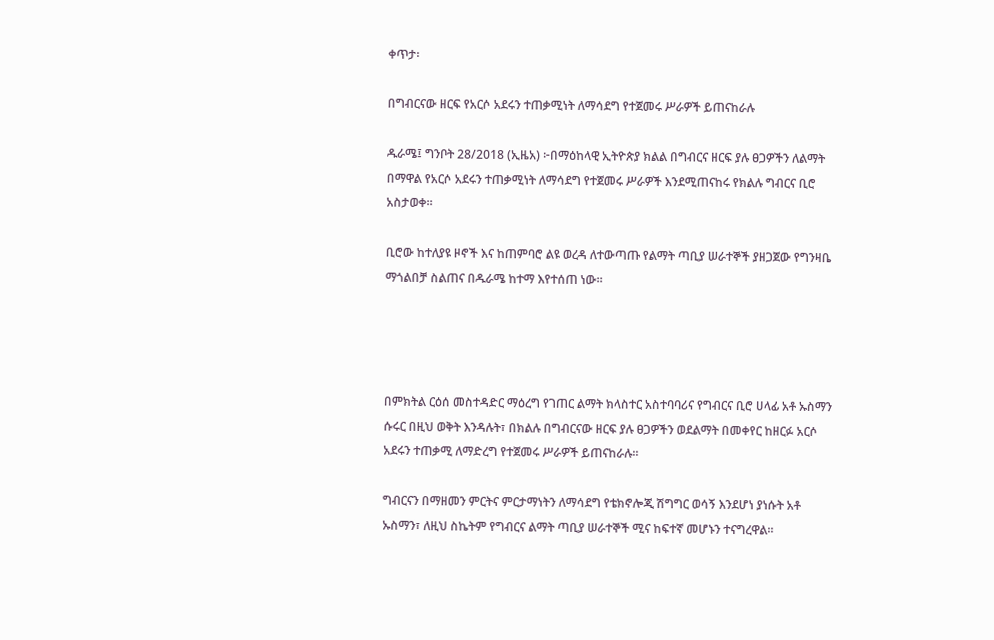ቀጥታ፡

በግብርናው ዘርፍ የአርሶ አደሩን ተጠቃሚነት ለማሳደግ የተጀመሩ ሥራዎች ይጠናከራሉ

ዱራሜ፤ ግንቦት 28/2018 (ኢዜአ) ፦በማዕከላዊ ኢትዮጵያ ክልል በግብርና ዘርፍ ያሉ ፀጋዎችን ለልማት በማዋል የአርሶ አደሩን ተጠቃሚነት ለማሳደግ የተጀመሩ ሥራዎች እንደሚጠናከሩ የክልሉ ግብርና ቢሮ አስታወቀ።

ቢሮው ከተለያዩ ዞኖች እና ከጠምባሮ ልዩ ወረዳ ለተውጣጡ የልማት ጣቢያ ሠራተኞች ያዘጋጀው የግንዛቤ ማጎልበቻ ስልጠና በዱራሜ ከተማ እየተሰጠ ነው።




በምክትል ርዕሰ መስተዳድር ማዕረግ የገጠር ልማት ክላስተር አስተባባሪና የግብርና ቢሮ ሀላፊ አቶ ኡስማን ሱሩር በዚህ ወቅት እንዳሉት፣ በክልሉ በግብርናው ዘርፍ ያሉ ፀጋዎችን ወደልማት በመቀየር ከዘርፉ አርሶ አደሩን ተጠቃሚ ለማድረግ የተጀመሩ ሥራዎች ይጠናከራሉ።

ግብርናን በማዘመን ምርትና ምርታማነትን ለማሳደግ የቴክኖሎጂ ሽግግር ወሳኝ እንደሆነ ያነሱት አቶ ኡስማን፣ ለዚህ ስኬትም የግብርና ልማት ጣቢያ ሠራተኞች ሚና ከፍተኛ መሆኑን ተናግረዋል።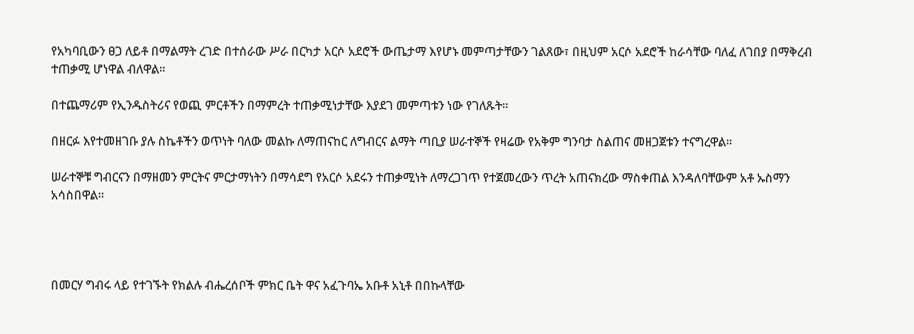የአካባቢውን ፀጋ ለይቶ በማልማት ረገድ በተሰራው ሥራ በርካታ አርሶ አደሮች ውጤታማ እየሆኑ መምጣታቸውን ገልጸው፣ በዚህም አርሶ አደሮች ከራሳቸው ባለፈ ለገበያ በማቅረብ ተጠቃሚ ሆነዋል ብለዋል።

በተጨማሪም የኢንዱስትሪና የወጪ ምርቶችን በማምረት ተጠቃሚነታቸው እያደገ መምጣቱን ነው የገለጹት።

በዘርፉ እየተመዘገቡ ያሉ ስኬቶችን ወጥነት ባለው መልኩ ለማጠናከር ለግብርና ልማት ጣቢያ ሠራተኞች የዛሬው የአቅም ግንባታ ስልጠና መዘጋጀቱን ተናግረዋል።

ሠራተኞቹ ግብርናን በማዘመን ምርትና ምርታማነትን በማሳደግ የአርሶ አደሩን ተጠቃሚነት ለማረጋገጥ የተጀመረውን ጥረት አጠናክረው ማስቀጠል እንዳለባቸውም አቶ ኡስማን አሳስበዋል።




በመርሃ ግብሩ ላይ የተገኙት የክልሉ ብሔረሰቦች ምክር ቤት ዋና አፈጉባኤ አቡቶ አኒቶ በበኩላቸው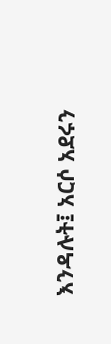እንዳሉት፤ አርሶ አደሩን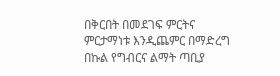በቅርበት በመደገፍ ምርትና ምርታማነቱ እንዲጨምር በማድረግ በኩል የግብርና ልማት ጣቢያ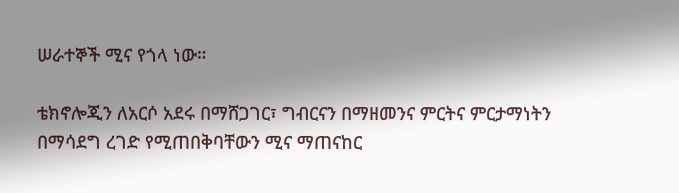ሠራተኞች ሚና የጎላ ነው።

ቴክኖሎጂን ለአርሶ አደሩ በማሸጋገር፣ ግብርናን በማዘመንና ምርትና ምርታማነትን በማሳደግ ረገድ የሚጠበቅባቸውን ሚና ማጠናከር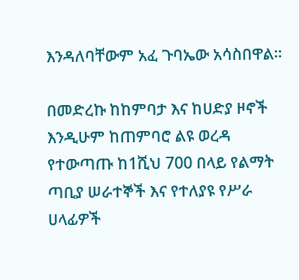እንዳለባቸውም አፈ ጉባኤው አሳስበዋል።

በመድረኩ ከከምባታ እና ከሀድያ ዞኖች እንዲሁም ከጠምባሮ ልዩ ወረዳ የተውጣጡ ከ1ሺህ 700 በላይ የልማት ጣቢያ ሠራተኞች እና የተለያዩ የሥራ ሀላፊዎች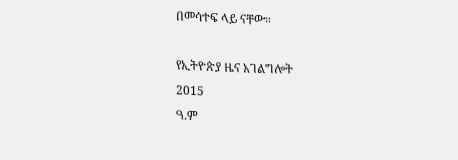በመሳተፍ ላይ ናቸው።

የኢትዮጵያ ዜና አገልግሎት
2015
ዓ.ም